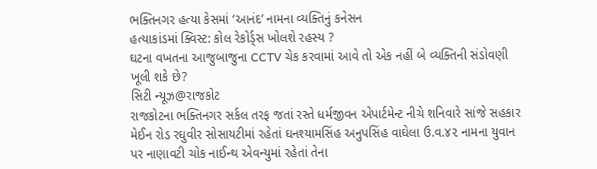ભક્તિનગર હત્યા કેસમાં ‘આનંદ’ નામના વ્યક્તિનું કનેસન
હત્યાકાંડમાં ક્વિસ્ટ: કોલ રેકોર્ડ્સ ખોલશે રહસ્ય ?
ઘટના વખતના આજુબાજુના CCTV ચેક કરવામાં આવે તો એક નહીં બે વ્યક્તિની સંડોવણી ખૂલી શકે છે?
સિટી ન્યૂઝ@રાજકોટ
રાજકોટના ભક્તિનગર સર્કલ તરફ જતાં રસ્તે ધર્મજીવન એપાર્ટમેન્ટ નીચે શનિવારે સાંજે સહકાર મેઈન રોડ રઘુવીર સોસાયટીમાં રહેતાં ઘનશ્યામસિંહ અનુપસિંહ વાઘેલા ઉ.વ.૪૨ નામના યુવાન પર નાણાવટી ચોક નાઈન્થ એવન્યુમાં રહેતાં તેના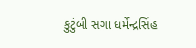કુટુંબી સગા ધર્મેન્દ્રસિંહ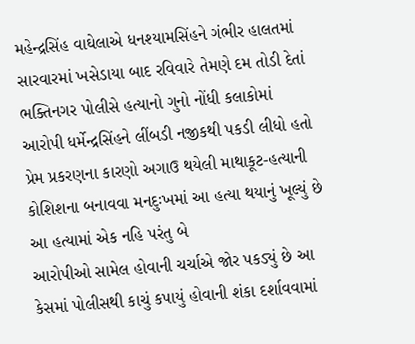મહેન્દ્રસિંહ વાઘેલાએ ધનશ્યામસિંહને ગંભીર હાલતમાં સારવારમાં ખસેડાયા બાદ રવિવારે તેમણે દમ તોડી દેતાં ભક્તિનગર પોલીસે હત્યાનો ગુનો નોંધી કલાકોમાં આરોપી ધર્મેન્દ્રસિંહને લીંબડી નજીકથી પકડી લીધો હતો પ્રેમ પ્રકરણના કારણો અગાઉ થયેલી માથાકૂટ-હત્યાની કોશિશના બનાવવા મનદુઃખમાં આ હત્યા થયાનું ખૂલ્યું છે આ હત્યામાં એક નહિ પરંતુ બે
આરોપીઓ સામેલ હોવાની ચર્ચાએ જોર પકડ્યું છે આ કેસમાં પોલીસથી કાચું કપાયું હોવાની શંકા દર્શાવવામાં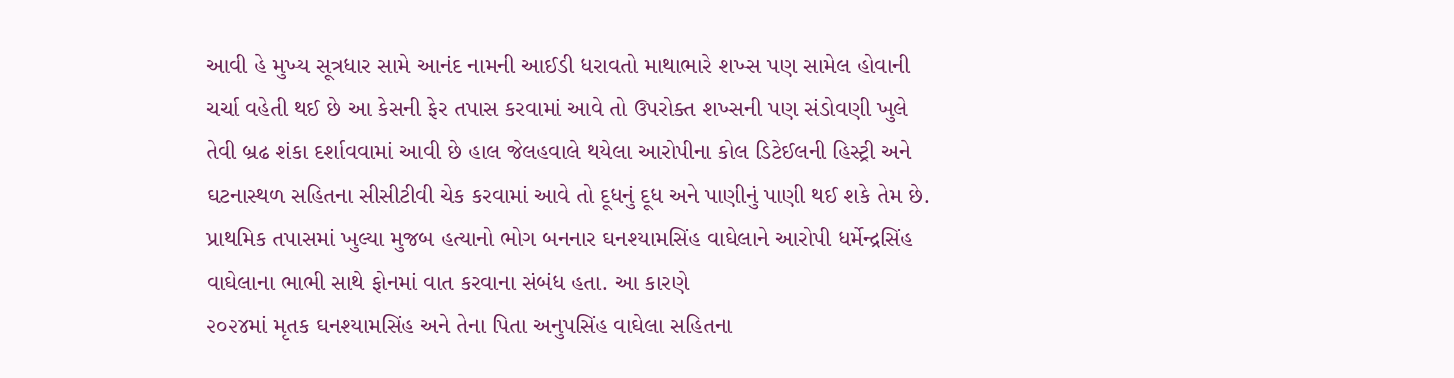આવી હે મુખ્ય સૂત્રધાર સામે આનંદ નામની આઈડી ધરાવતો માથાભારે શખ્સ પણ સામેલ હોવાની ચર્ચા વહેતી થઈ છે આ કેસની ફેર તપાસ કરવામાં આવે તો ઉપરોક્ત શખ્સની પણ સંડોવણી ખુલે તેવી બ્રઢ શંકા દર્શાવવામાં આવી છે હાલ જેલહવાલે થયેલા આરોપીના કોલ ડિટેઈલની હિસ્ટ્રી અને ઘટનાસ્થળ સહિતના સીસીટીવી ચેક કરવામાં આવે તો દૂધનું દૂધ અને પાણીનું પાણી થઈ શકે તેમ છે. પ્રાથમિક તપાસમાં ખુલ્યા મુજબ હત્યાનો ભોગ બનનાર ઘનશ્યામસિંહ વાઘેલાને આરોપી ધર્મેન્દ્રસિંહ વાઘેલાના ભાભી સાથે ફોનમાં વાત કરવાના સંબંધ હતા. આ કારણે
૨૦૨૪માં મૃતક ઘનશ્યામસિંહ અને તેના પિતા અનુપસિંહ વાઘેલા સહિતના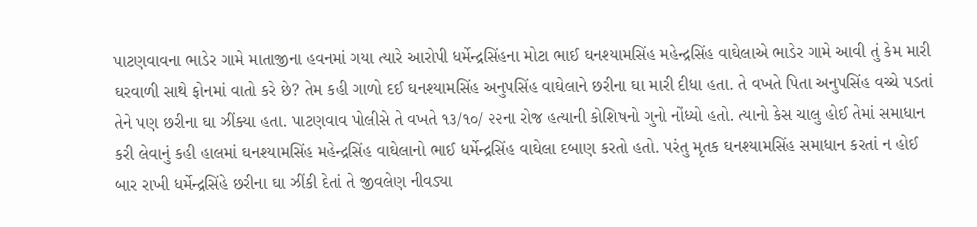પાટણવાવના ભાડેર ગામે માતાજીના હવનમાં ગયા ત્યારે આરોપી ધર્મેન્દ્રસિંહના મોટા ભાઈ ઘનશ્યામસિંહ મહેન્દ્રસિંહ વાઘેલાએ ભાડેર ગામે આવી તું કેમ મારી ઘરવાળી સાથે ફોનમાં વાતો કરે છે? તેમ કહી ગાળો દઈ ઘનશ્યામસિંહ અનુપસિંહ વાઘેલાને છરીના ઘા મારી દીધા હતા. તે વખતે પિતા અનુપસિંહ વચ્ચે પડતાં તેને પણ છરીના ઘા ઝીંક્યા હતા. પાટણવાવ પોલીસે તે વખતે ૧૩/૧૦/ ૨૨ના રોજ હત્યાની કોશિષનો ગુનો નોંધ્યો હતો. ત્યાનો કેસ ચાલુ હોઈ તેમાં સમાધાન કરી લેવાનું કહી હાલમાં ઘનશ્યામસિંહ મહેન્દ્રસિંહ વાઘેલાનો ભાઈ ધર્મેન્દ્રસિંહ વાઘેલા દબાણ કરતો હતો. પરંતુ મૃતક ઘનશ્યામસિંહ સમાધાન કરતાં ન હોઈ
બાર રાખી ધર્મેન્દ્રસિંહે છરીના ઘા ઝીંકી દેતાં તે જીવલેણ નીવડ્યા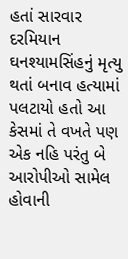હતાં સારવાર દરમિયાન ઘનશ્યામસિંહનું મૃત્યુ થતાં બનાવ હત્યામાં પલટાયો હતો આ કેસમાં તે વખતે પણ એક નહિ પરંતુ બે આરોપીઓ સામેલ હોવાની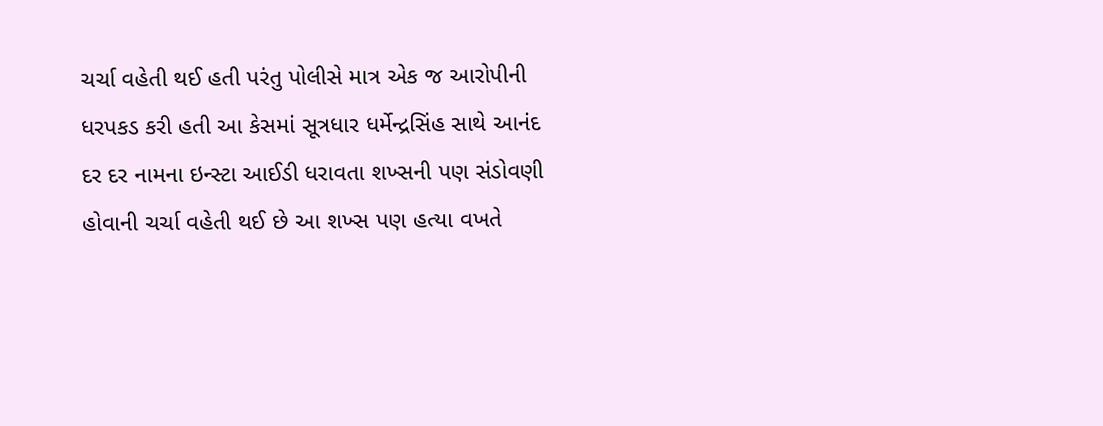ચર્ચા વહેતી થઈ હતી પરંતુ પોલીસે માત્ર એક જ આરોપીની ધરપકડ કરી હતી આ કેસમાં સૂત્રધાર ધર્મેન્દ્રસિંહ સાથે આનંદ દર દર નામના ઇન્સ્ટા આઈડી ધરાવતા શખ્સની પણ સંડોવણી હોવાની ચર્ચા વહેતી થઈ છે આ શખ્સ પણ હત્યા વખતે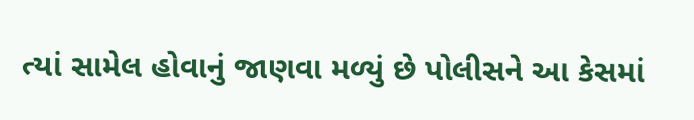ત્યાં સામેલ હોવાનું જાણવા મળ્યું છે પોલીસને આ કેસમાં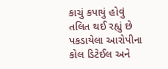કાચું કપાયું હોવું તલિત થઈ રહ્યું છે પકડાયેલા આરોપીના કોલ ડિટેઈલ અને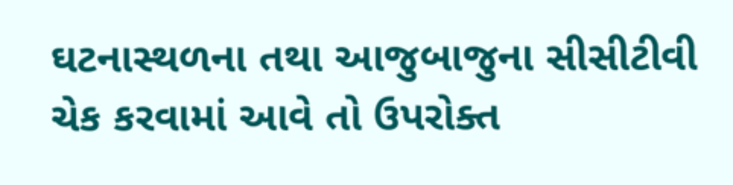ઘટનાસ્થળના તથા આજુબાજુના સીસીટીવી ચેક કરવામાં આવે તો ઉપરોક્ત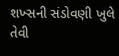શખ્સની સંડોવણી ખુલે તેવી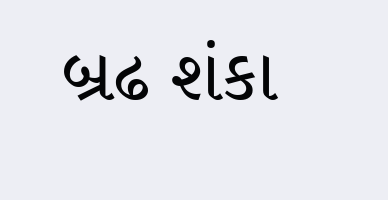બ્રઢ શંકા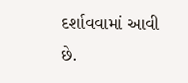દર્શાવવામાં આવી છે.